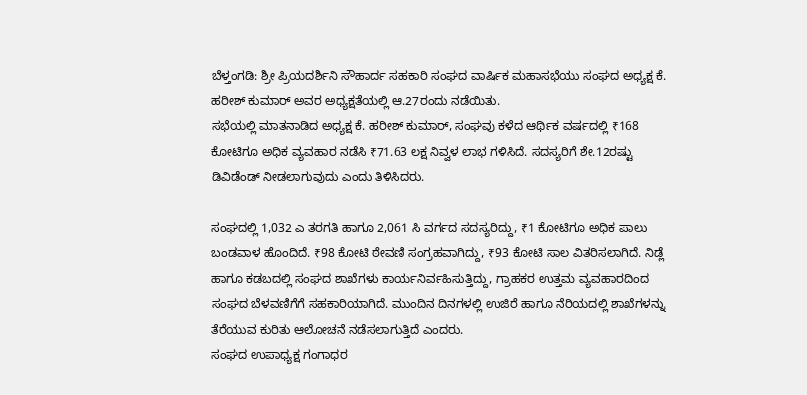ಬೆಳ್ತಂಗಡಿ: ಶ್ರೀ ಪ್ರಿಯದರ್ಶಿನಿ ಸೌಹಾರ್ದ ಸಹಕಾರಿ ಸಂಘದ ವಾರ್ಷಿಕ ಮಹಾಸಭೆಯು ಸಂಘದ ಅಧ್ಯಕ್ಷ ಕೆ. ಹರೀಶ್ ಕುಮಾರ್ ಅವರ ಅಧ್ಯಕ್ಷತೆಯಲ್ಲಿ ಆ.27ರಂದು ನಡೆಯಿತು.
ಸಭೆಯಲ್ಲಿ ಮಾತನಾಡಿದ ಅಧ್ಯಕ್ಷ ಕೆ. ಹರೀಶ್ ಕುಮಾರ್, ಸಂಘವು ಕಳೆದ ಆರ್ಥಿಕ ವರ್ಷದಲ್ಲಿ ₹168 ಕೋಟಿಗೂ ಅಧಿಕ ವ್ಯವಹಾರ ನಡೆಸಿ ₹71.63 ಲಕ್ಷ ನಿವ್ವಳ ಲಾಭ ಗಳಿಸಿದೆ. ಸದಸ್ಯರಿಗೆ ಶೇ.12ರಷ್ಟು ಡಿವಿಡೆಂಡ್ ನೀಡಲಾಗುವುದು ಎಂದು ತಿಳಿಸಿದರು.

ಸಂಘದಲ್ಲಿ 1,032 ಎ ತರಗತಿ ಹಾಗೂ 2,061 ಸಿ ವರ್ಗದ ಸದಸ್ಯರಿದ್ದು, ₹1 ಕೋಟಿಗೂ ಅಧಿಕ ಪಾಲು ಬಂಡವಾಳ ಹೊಂದಿದೆ. ₹98 ಕೋಟಿ ಠೇವಣಿ ಸಂಗ್ರಹವಾಗಿದ್ದು, ₹93 ಕೋಟಿ ಸಾಲ ವಿತರಿಸಲಾಗಿದೆ. ನಿಡ್ಲೆ ಹಾಗೂ ಕಡಬದಲ್ಲಿ ಸಂಘದ ಶಾಖೆಗಳು ಕಾರ್ಯನಿರ್ವಹಿಸುತ್ತಿದ್ದು, ಗ್ರಾಹಕರ ಉತ್ತಮ ವ್ಯವಹಾರದಿಂದ ಸಂಘದ ಬೆಳವಣಿಗೆಗೆ ಸಹಕಾರಿಯಾಗಿದೆ. ಮುಂದಿನ ದಿನಗಳಲ್ಲಿ ಉಜಿರೆ ಹಾಗೂ ನೆರಿಯದಲ್ಲಿ ಶಾಖೆಗಳನ್ನು ತೆರೆಯುವ ಕುರಿತು ಆಲೋಚನೆ ನಡೆಸಲಾಗುತ್ತಿದೆ ಎಂದರು.
ಸಂಘದ ಉಪಾಧ್ಯಕ್ಷ ಗಂಗಾಧರ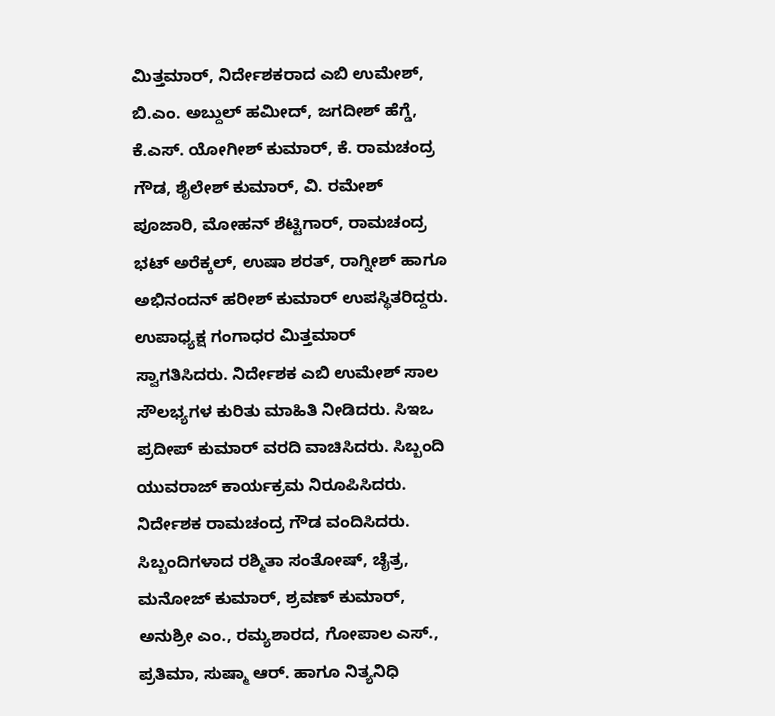ಮಿತ್ತಮಾರ್, ನಿರ್ದೇಶಕರಾದ ಎಬಿ ಉಮೇಶ್, ಬಿ.ಎಂ. ಅಬ್ದುಲ್ ಹಮೀದ್, ಜಗದೀಶ್ ಹೆಗ್ಡೆ, ಕೆ.ಎಸ್. ಯೋಗೀಶ್ ಕುಮಾರ್, ಕೆ. ರಾಮಚಂದ್ರ ಗೌಡ, ಶೈಲೇಶ್ ಕುಮಾರ್, ವಿ. ರಮೇಶ್ ಪೂಜಾರಿ, ಮೋಹನ್ ಶೆಟ್ಟಿಗಾರ್, ರಾಮಚಂದ್ರ ಭಟ್ ಅರೆಕ್ಕಲ್, ಉಷಾ ಶರತ್, ರಾಗ್ನೀಶ್ ಹಾಗೂ ಅಭಿನಂದನ್ ಹರೀಶ್ ಕುಮಾರ್ ಉಪಸ್ಥಿತರಿದ್ದರು.
ಉಪಾಧ್ಯಕ್ಷ ಗಂಗಾಧರ ಮಿತ್ತಮಾರ್ ಸ್ವಾಗತಿಸಿದರು. ನಿರ್ದೇಶಕ ಎಬಿ ಉಮೇಶ್ ಸಾಲ ಸೌಲಭ್ಯಗಳ ಕುರಿತು ಮಾಹಿತಿ ನೀಡಿದರು. ಸಿಇಒ ಪ್ರದೀಪ್ ಕುಮಾರ್ ವರದಿ ವಾಚಿಸಿದರು. ಸಿಬ್ಬಂದಿ ಯುವರಾಜ್ ಕಾರ್ಯಕ್ರಮ ನಿರೂಪಿಸಿದರು. ನಿರ್ದೇಶಕ ರಾಮಚಂದ್ರ ಗೌಡ ವಂದಿಸಿದರು.
ಸಿಬ್ಬಂದಿಗಳಾದ ರಶ್ಮಿತಾ ಸಂತೋಷ್, ಚೈತ್ರ, ಮನೋಜ್ ಕುಮಾರ್, ಶ್ರವಣ್ ಕುಮಾರ್, ಅನುಶ್ರೀ ಎಂ., ರಮ್ಯಶಾರದ, ಗೋಪಾಲ ಎಸ್., ಪ್ರತಿಮಾ, ಸುಷ್ಮಾ ಆರ್. ಹಾಗೂ ನಿತ್ಯನಿಧಿ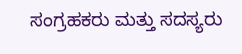ಸಂಗ್ರಹಕರು ಮತ್ತು ಸದಸ್ಯರು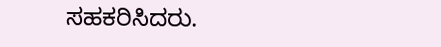ಸಹಕರಿಸಿದರು.